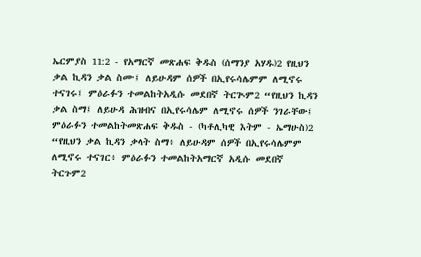ኤርምያስ 11:2 - የአማርኛ መጽሐፍ ቅዱስ (ሰማንያ አሃዱ)2 የዚህን ቃል ኪዳን ቃል ስሙ፤ ለይሁዳም ሰዎች በኢየሩሳሌምም ለሚኖሩ ተናገሩ፤ ምዕራፉን ተመልከትአዲሱ መደበኛ ትርጒም2 “የዚህን ኪዳን ቃል ስማ፤ ለይሁዳ ሕዝብና በኢየሩሳሌም ለሚኖሩ ሰዎች ንገራቸው፤ ምዕራፉን ተመልከትመጽሐፍ ቅዱስ - (ካቶሊካዊ እትም - ኤማሁስ)2 “የዚህን ቃል ኪዳን ቃላት ስማ፥ ለይሁዳም ሰዎች በኢየሩሳሌምም ለሚኖሩ ተናገር፥ ምዕራፉን ተመልከትአማርኛ አዲሱ መደበኛ ትርጉም2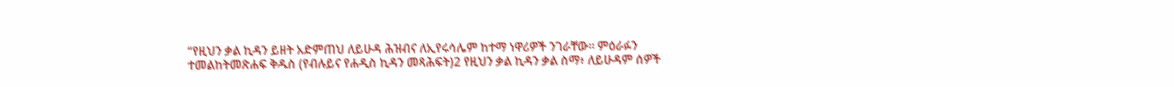“የዚህን ቃል ኪዳን ይዘት አድምጠህ ለይሁዳ ሕዝብና ለኢየሩሳሌም ከተማ ነዋሪዎች ንገራቸው። ምዕራፉን ተመልከትመጽሐፍ ቅዱስ (የብሉይና የሐዲስ ኪዳን መጻሕፍት)2 የዚህን ቃል ኪዳን ቃል ስማ፥ ለይሁዳም ሰዎች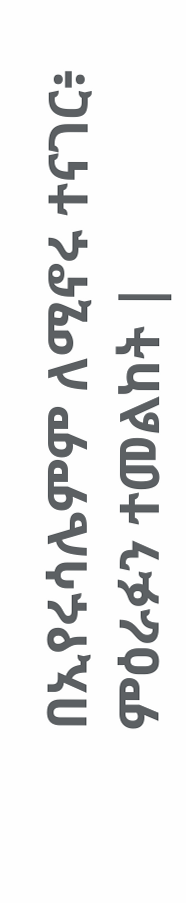በኢየሩሳሌምም ለሚኖሩ ተናገር፥ ምዕራፉን ተመልከት |